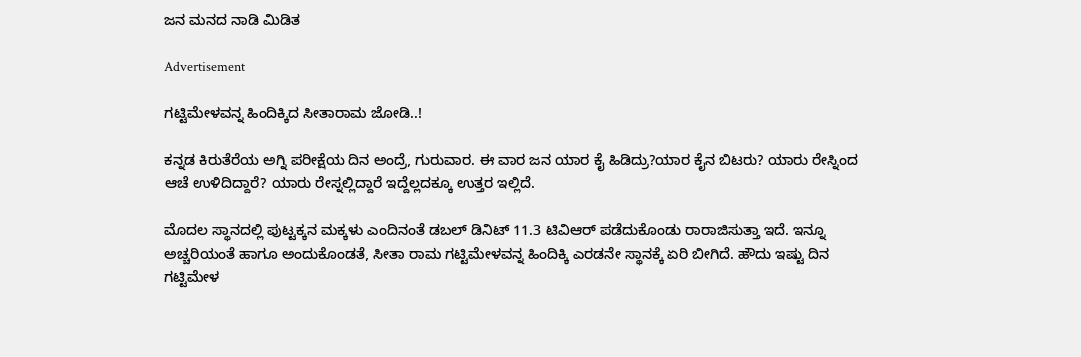ಜನ ಮನದ ನಾಡಿ ಮಿಡಿತ

Advertisement

ಗಟ್ಟಿಮೇಳವನ್ನ ಹಿಂದಿಕ್ಕಿದ ಸೀತಾರಾಮ ಜೋಡಿ..!

ಕನ್ನಡ ಕಿರುತೆರೆಯ ಅಗ್ನಿ ಪರೀಕ್ಷೆಯ ದಿನ ಅಂದ್ರೆ, ಗುರುವಾರ. ಈ ವಾರ ಜನ ಯಾರ ಕೈ ಹಿಡಿದ್ರು?ಯಾರ ಕೈನ ಬಿಟರು? ಯಾರು ರೇಸ್ನಿಂದ ಆಚೆ ಉಳಿದಿದ್ದಾರೆ? ಯಾರು ರೇಸ್ನಲ್ಲಿದ್ದಾರೆ ಇದ್ದೆಲ್ಲದಕ್ಕೂ ಉತ್ತರ ಇಲ್ಲಿದೆ.

ಮೊದಲ ಸ್ಥಾನದಲ್ಲಿ ಪುಟ್ಟಕ್ಕನ ಮಕ್ಕಳು ಎಂದಿನಂತೆ ಡಬಲ್ ಡಿನಿಟ್ 11.3 ಟಿವಿಆರ್ ಪಡೆದುಕೊಂಡು ರಾರಾಜಿಸುತ್ತಾ ಇದೆ. ಇನ್ನೂ ಅಚ್ಚರಿಯಂತೆ ಹಾಗೂ ಅಂದುಕೊಂಡತೆ, ಸೀತಾ ರಾಮ ಗಟ್ಟಿಮೇಳವನ್ನ ಹಿಂದಿಕ್ಕಿ ಎರಡನೇ ಸ್ಥಾನಕ್ಕೆ ಏರಿ ಬೀಗಿದೆ. ಹೌದು ಇಷ್ಟು ದಿನ ಗಟ್ಟಿಮೇಳ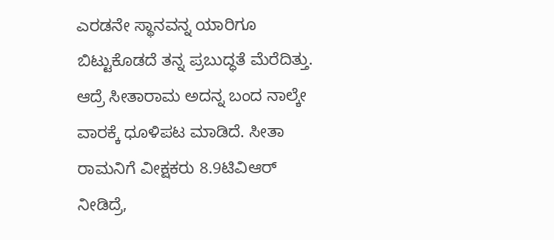ಎರಡನೇ ಸ್ಥಾನವನ್ನ ಯಾರಿಗೂ ಬಿಟ್ಟುಕೊಡದೆ ತನ್ನ ಪ್ರಬುದ್ಧತೆ ಮೆರೆದಿತ್ತು. ಆದ್ರೆ ಸೀತಾರಾಮ ಅದನ್ನ ಬಂದ ನಾಲ್ಕೇ ವಾರಕ್ಕೆ ಧೂಳಿಪಟ ಮಾಡಿದೆ. ಸೀತಾ ರಾಮನಿಗೆ ವೀಕ್ಷಕರು 8.9ಟಿವಿಆರ್ ನೀಡಿದ್ರೆ,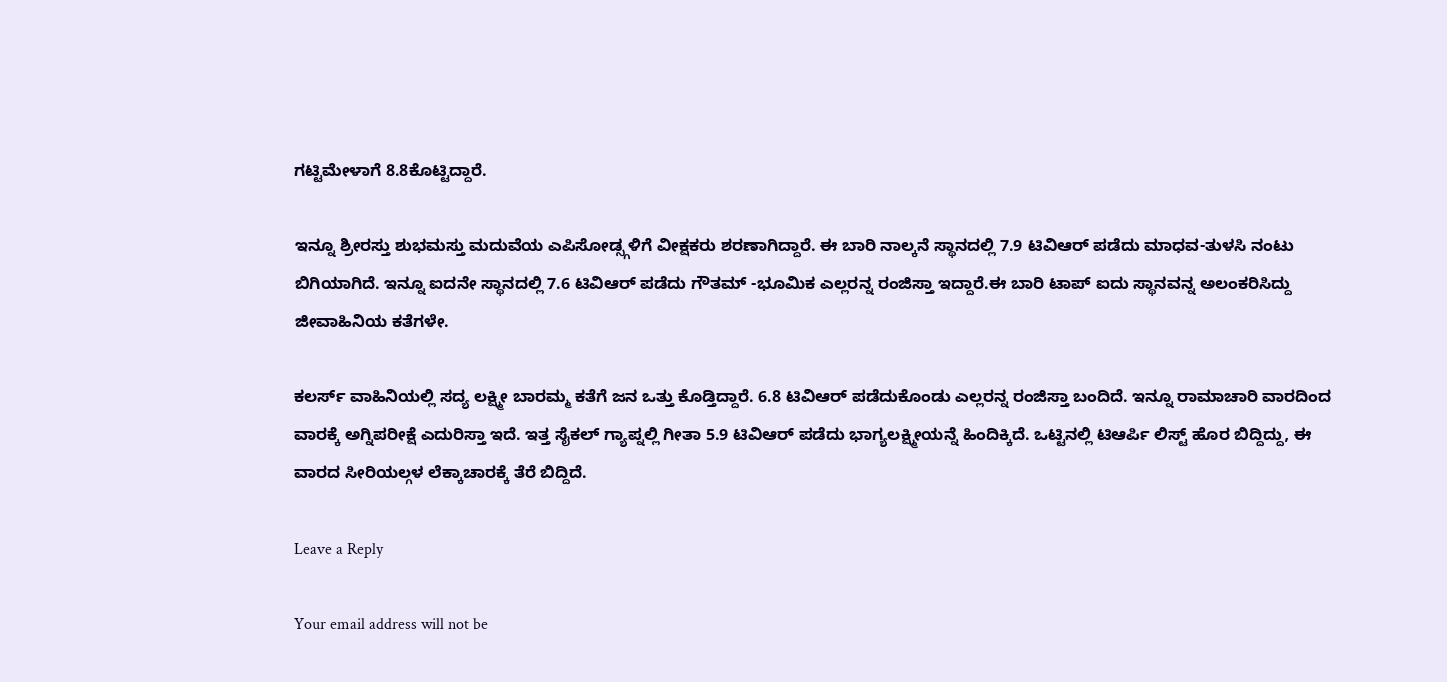ಗಟ್ಟಿಮೇಳಾಗೆ 8.8ಕೊಟ್ಟಿದ್ದಾರೆ.

ಇನ್ನೂ ಶ್ರೀರಸ್ತು ಶುಭಮಸ್ತು ಮದುವೆಯ ಎಪಿಸೋಡ್ಸ್ಗಳಿಗೆ ವೀಕ್ಷಕರು ಶರಣಾಗಿದ್ದಾರೆ. ಈ ಬಾರಿ ನಾಲ್ಕನೆ ಸ್ಥಾನದಲ್ಲಿ 7.9 ಟಿವಿಆರ್ ಪಡೆದು ಮಾಧವ-ತುಳಸಿ ನಂಟು ಬಿಗಿಯಾಗಿದೆ. ಇನ್ನೂ ಐದನೇ ಸ್ಥಾನದಲ್ಲಿ 7.6 ಟಿವಿಆರ್ ಪಡೆದು ಗೌತಮ್ -ಭೂಮಿಕ ಎಲ್ಲರನ್ನ ರಂಜಿಸ್ತಾ ಇದ್ದಾರೆ.ಈ ಬಾರಿ ಟಾಪ್ ಐದು ಸ್ಥಾನವನ್ನ ಅಲಂಕರಿಸಿದ್ದು ಜೀವಾಹಿನಿಯ ಕತೆಗಳೇ.

ಕಲರ್ಸ್ ವಾಹಿನಿಯಲ್ಲಿ ಸದ್ಯ ಲಕ್ಷ್ಮೀ ಬಾರಮ್ಮ ಕತೆಗೆ ಜನ ಒತ್ತು ಕೊಡ್ತಿದ್ದಾರೆ. 6.8 ಟಿವಿಆರ್ ಪಡೆದುಕೊಂಡು ಎಲ್ಲರನ್ನ ರಂಜಿಸ್ತಾ ಬಂದಿದೆ. ಇನ್ನೂ ರಾಮಾಚಾರಿ ವಾರದಿಂದ ವಾರಕ್ಕೆ ಅಗ್ನಿಪರೀಕ್ಷೆ ಎದುರಿಸ್ತಾ ಇದೆ. ಇತ್ತ ಸೈಕಲ್ ಗ್ಯಾಪ್ನಲ್ಲಿ ಗೀತಾ 5.9 ಟಿವಿಆರ್ ಪಡೆದು ಭಾಗ್ಯಲಕ್ಷ್ಮೀಯನ್ನೆ ಹಿಂದಿಕ್ಕಿದೆ. ಒಟ್ಟಿನಲ್ಲಿ ಟಿಆರ್ಪಿ ಲಿಸ್ಟ್ ಹೊರ ಬಿದ್ದಿದ್ದು, ಈ ವಾರದ ಸೀರಿಯಲ್ಗಳ ಲೆಕ್ಕಾಚಾರಕ್ಕೆ ತೆರೆ ಬಿದ್ದಿದೆ.

Leave a Reply

Your email address will not be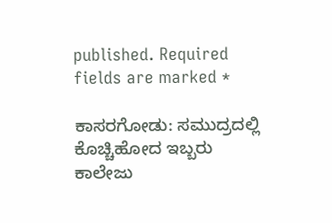published. Required fields are marked *

ಕಾಸರಗೋಡು: ಸಮುದ್ರದಲ್ಲಿ ಕೊಚ್ಚಿಹೋದ ಇಬ್ಬರು ಕಾಲೇಜು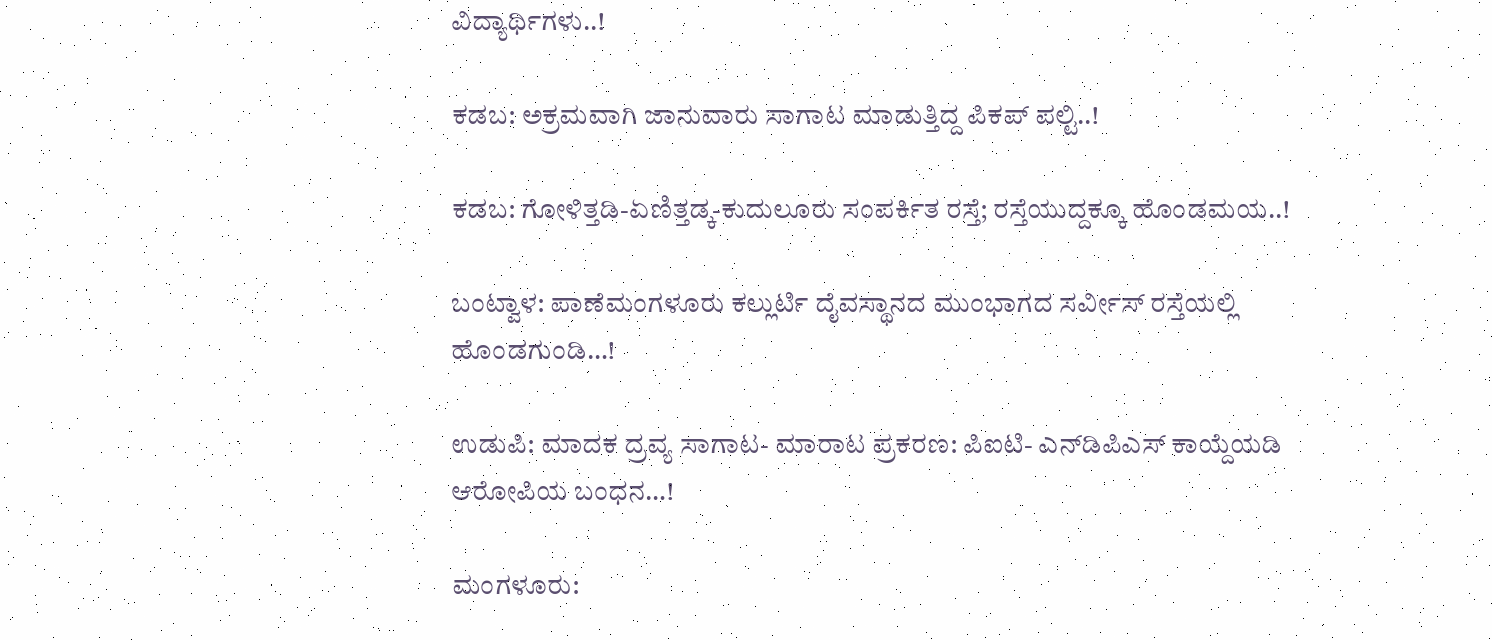ವಿದ್ಯಾರ್ಥಿಗಳು..!

ಕಡಬ: ಅಕ್ರಮವಾಗಿ ಜಾನುವಾರು ಸಾಗಾಟ ಮಾಡುತ್ತಿದ್ದ ಪಿಕಪ್ ಪಲ್ಟಿ..!

ಕಡಬ: ಗೋಳಿತ್ತಡಿ-ಏಣಿತ್ತಡ್ಕ-ಕುದುಲೂರು ಸಂಪರ್ಕಿತ ರಸ್ತೆ; ರಸ್ತೆಯುದ್ದಕ್ಕೂ ಹೊಂಡಮಯ..!

ಬಂಟ್ವಾಳ: ಪಾಣೆಮಂಗಳೂರು ಕಲ್ಲುರ್ಟಿ ದೈವಸ್ಥಾನದ ಮುಂಭಾಗದ ಸರ್ವೀಸ್ ರಸ್ತೆಯಲ್ಲಿ ಹೊಂಡಗುಂಡಿ…!

ಉಡುಪಿ: ಮಾದಕ ದ್ರವ್ಯ ಸಾಗಾಟ- ಮಾರಾಟ ಪ್ರಕರಣ: ಪಿಐಟಿ- ಎನ್‌ಡಿಪಿಎಸ್ ಕಾಯ್ದೆಯಡಿ ಆರೋಪಿಯ ಬಂಧನ…!

ಮಂಗಳೂರು: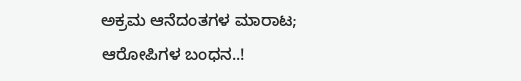ಅಕ್ರಮ ಆನೆದಂತಗಳ ಮಾರಾಟ; ಆರೋಪಿಗಳ ಬಂಧನ..!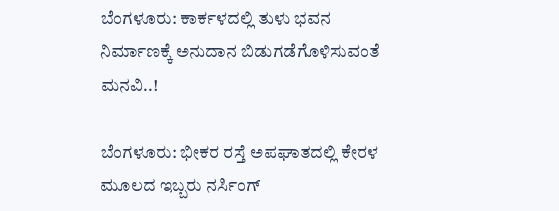ಬೆಂಗಳೂರು: ಕಾರ್ಕಳದಲ್ಲಿ ತುಳು ಭವನ ನಿರ್ಮಾಣಕ್ಕೆ ಅನುದಾನ ಬಿಡುಗಡೆಗೊಳಿಸುವಂತೆ ಮನವಿ..!

ಬೆಂಗಳೂರು: ಭೀಕರ ರಸ್ತೆ ಅಪಘಾತದಲ್ಲಿ ಕೇರಳ ಮೂಲದ ಇಬ್ಬರು ನರ್ಸಿಂಗ್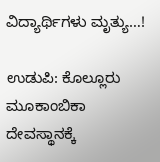ವಿದ್ಯಾರ್ಥಿಗಳು ಮೃತ್ಯು…!

ಉಡುಪಿ: ಕೊಲ್ಲೂರು ಮೂಕಾಂಬಿಕಾ ದೇವಸ್ಥಾನಕ್ಕೆ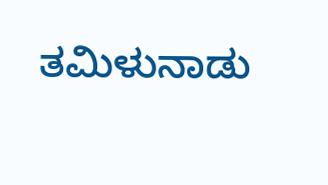ತಮಿಳುನಾಡು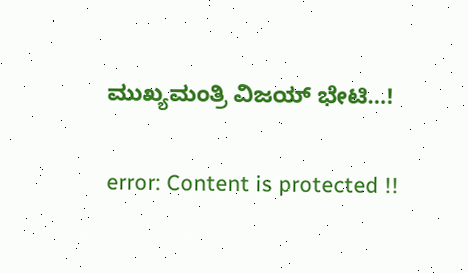ಮುಖ್ಯಮಂತ್ರಿ ವಿಜಯ್ ಭೇಟಿ…!

error: Content is protected !!